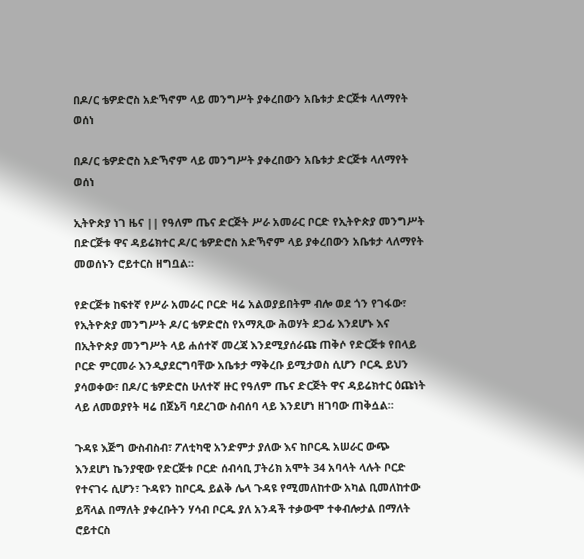በዶ/ር ቴዎድሮስ አድኻኖም ላይ መንግሥት ያቀረበውን አቤቱታ ድርጅቱ ላለማየት ወሰነ

በዶ/ር ቴዎድሮስ አድኻኖም ላይ መንግሥት ያቀረበውን አቤቱታ ድርጅቱ ላለማየት ወሰነ

ኢትዮጵያ ነገ ዜና || የዓለም ጤና ድርጅት ሥራ አመራር ቦርድ የኢትዮጵያ መንግሥት በድርጅቱ ዋና ዳይሬክተር ዶ/ር ቴዎድሮስ አድኻኖም ላይ ያቀረበውን አቤቱታ ላለማየት መወሰኑን ሮይተርስ ዘግቧል።

የድርጅቱ ከፍተኛ የሥራ አመራር ቦርድ ዛሬ አልወያይበትም ብሎ ወደ ጎን የገፋው፣ የኢትዮጵያ መንግሥት ዶ/ር ቴዎድሮስ የአማጺው ሕወሃት ደጋፊ እንደሆኑ እና በኢትዮጵያ መንግሥት ላይ ሐሰተኛ መረጃ እንደሚያሰራጩ ጠቅሶ የድርጅቱ የበላይ ቦርድ ምርመራ እንዲያደርግባቸው አቤቱታ ማቅረቡ ይሚታወስ ሲሆን ቦርዱ ይህን ያሳወቀው፣ በዶ/ር ቴዎድሮስ ሁለተኛ ዙር የዓለም ጤና ድርጅት ዋና ዳይሬክተር ዕጩነት ላይ ለመወያየት ዛሬ በጀኔቫ ባደረገው ስብሰባ ላይ እንደሆነ ዘገባው ጠቅሷል።

ጉዳዩ እጅግ ውስብስብ፣ ፖለቲካዊ አንድምታ ያለው እና ከቦርዱ አሠራር ውጭ እንደሆነ ኬንያዊው የድርጅቱ ቦርድ ሰብሳቢ ፓትሪክ አሞት 34 አባላት ላሉት ቦርድ የተናገሩ ሲሆን፣ ጉዳዩን ከቦርዱ ይልቅ ሌላ ጉዳዩ የሚመለከተው አካል ቢመለከተው ይሻላል በማለት ያቀረቡትን ሃሳብ ቦርዱ ያለ አንዳች ተቃውሞ ተቀብሎታል በማለት ሮይተርስ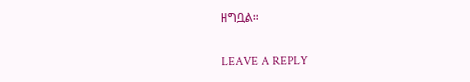ዘግቧል።

LEAVE A REPLY